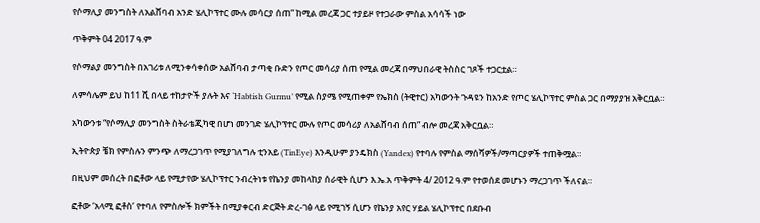የሶማሊያ መንግስት ለአልሸባብ አንድ ሄሊኮፕተር ሙሉ መሳርያ ሰጠ” ከሚል መረጃ ጋር ተያይዞ የተጋራው ምስል አሳሳች ነው

ጥቅምት 04 2017 ዓ.ም

የሶማልያ መንግስት በአገሪቱ ለሚንቀሳቀሰው አልሸባብ ታጣቂ ቡድን የጦር መሳሪያ ሰጠ የሚል መረጃ በማህበራዊ ትስስር ገጾች ተጋርቷል።

ለምሳሌም ይህ ከ11 ሺ በላይ ተከታዮች ያሉት እና ‘Habtish Gurmu’ የሚል ስያሜ የሚጠቀም የኤክስ (ትዊተር) አካውንት ጉዳዩን ከአንድ የጦር ሄሊኮፕተር ምስል ጋር በማያያዝ አቅርቧል።

አካውንቱ “የሶማሊያ መንግስት ስትራቴጂካዊ በሆነ መንገድ ሄሊኮፕተር ሙሉ የጦር መሳሪያ ለአልሸባብ ሰጠ” ብሎ መረጃ አቅርቧል።

ኢትዮጵያ ቼክ የምስሉን ምንጭ ለማረጋገጥ የሚያገለግሉ ቲንአይ (TinEye) እንዲሁም ያንዴክስ (Yandex) የተባሉ የምስል ማሰሻዎች/ማጣርያዎች ተጠቅሟል።

በዚህም መሰረት በፎቶው ላይ የሚታየው ሄሊኮፕተር ንብረትነቱ የኬንያ መከላከያ ሰራዊት ሲሆን እ.ኤ.አ ጥቅምት 4/ 2012 ዓ.ም የተወሰደ መሆኑን ማረጋገጥ ችለናል።

ፎቶው ‘አላሚ ፎቶስ’ የተባለ የምስሎች ክምችት በሚያቀርብ ድርጅት ድረ-ገፅ ላይ የሚገኝ ሲሆን የኬንያ አየር ሃይል ሄሊኮፕተር በደቡብ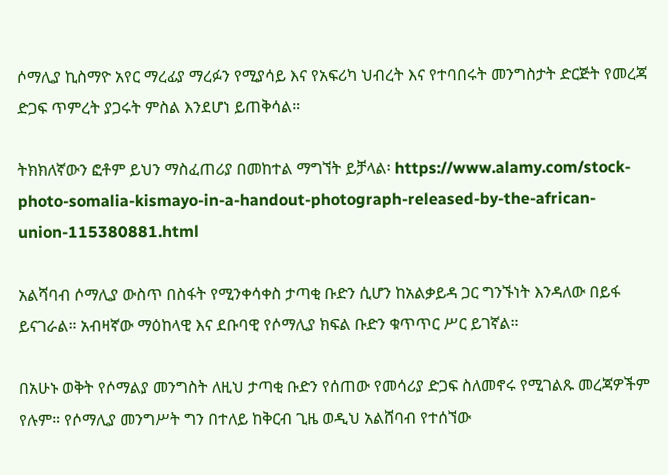ሶማሊያ ኪስማዮ አየር ማረፊያ ማረፉን የሚያሳይ እና የአፍሪካ ህብረት እና የተባበሩት መንግስታት ድርጅት የመረጃ ድጋፍ ጥምረት ያጋሩት ምስል እንደሆነ ይጠቅሳል።

ትክክለኛውን ፎቶም ይህን ማስፈጠሪያ በመከተል ማግኘት ይቻላል፡ https://www.alamy.com/stock-photo-somalia-kismayo-in-a-handout-photograph-released-by-the-african-union-115380881.html

አልሻባብ ሶማሊያ ውስጥ በስፋት የሚንቀሳቀስ ታጣቂ ቡድን ሲሆን ከአልቃይዳ ጋር ግንኙነት እንዳለው በይፋ ይናገራል። አብዛኛው ማዕከላዊ እና ደቡባዊ የሶማሊያ ክፍል ቡድን ቁጥጥር ሥር ይገኛል።

በአሁኑ ወቅት የሶማልያ መንግስት ለዚህ ታጣቂ ቡድን የሰጠው የመሳሪያ ድጋፍ ስለመኖሩ የሚገልጹ መረጃዎችም የሉም። የሶማሊያ መንግሥት ግን በተለይ ከቅርብ ጊዜ ወዲህ አልሸባብ የተሰኘው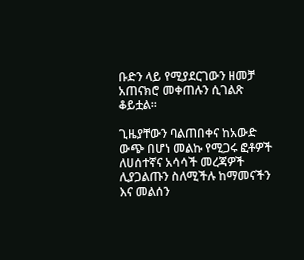ቡድን ላይ የሚያደርገውን ዘመቻ አጠናክሮ መቀጠሉን ሲገልጽ ቆይቷል።

ጊዜያቸውን ባልጠበቀና ከአውድ ውጭ በሆነ መልኩ የሚጋሩ ፎቶዎች ለሀሰተኛና አሳሳች መረጃዎች ሊያጋልጡን ስለሚችሉ ከማመናችን እና መልሰን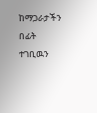ከማጋራታችን በፊት ተገቢዉን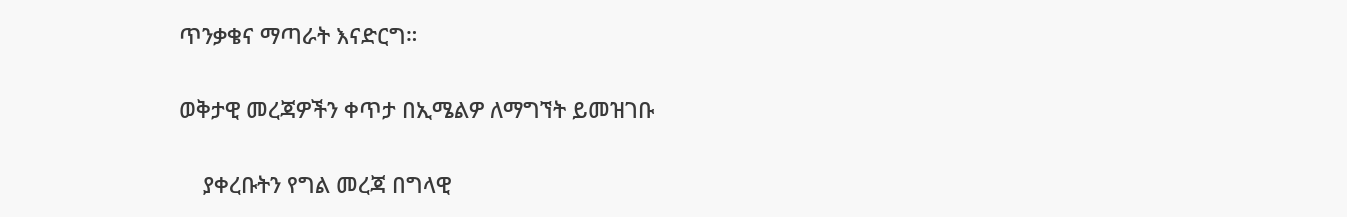ጥንቃቄና ማጣራት እናድርግ።

ወቅታዊ መረጃዎችን ቀጥታ በኢሜልዎ ለማግኘት ይመዝገቡ

    ያቀረቡትን የግል መረጃ በግላዊ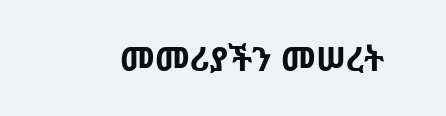መመሪያችን መሠረት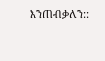እንጠብቃለን::